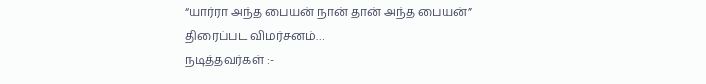“யார்ரா அந்த பையன் நான் தான் அந்த பையன்”
திரைப்பட விமர்சனம்…
நடித்தவர்கள் :-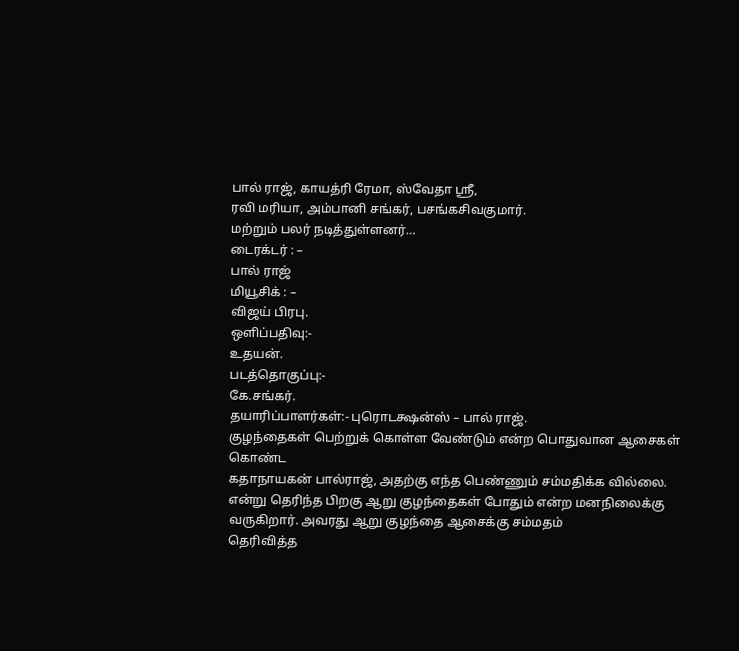பால் ராஜ், காயத்ரி ரேமா, ஸ்வேதா ஸ்ரீ,
ரவி மரியா, அம்பானி சங்கர், பசங்கசிவகுமார்.
மற்றும் பலர் நடித்துள்ளனர்…
டைரக்டர் : –
பால் ராஜ்
மியூசிக் : –
விஜய் பிரபு.
ஒளிப்பதிவு:-
உதயன்.
படத்தொகுப்பு:-
கே.சங்கர்.
தயாரிப்பாளர்கள்:- புரொடக்ஷன்ஸ் – பால் ராஜ்.
குழந்தைகள் பெற்றுக் கொள்ள வேண்டும் என்ற பொதுவான ஆசைகள்
கொண்ட
கதாநாயகன் பால்ராஜ், அதற்கு எந்த பெண்ணும் சம்மதிக்க வில்லை.
என்று தெரிந்த பிறகு ஆறு குழந்தைகள் போதும் என்ற மனநிலைக்கு
வருகிறார். அவரது ஆறு குழந்தை ஆசைக்கு சம்மதம்
தெரிவித்த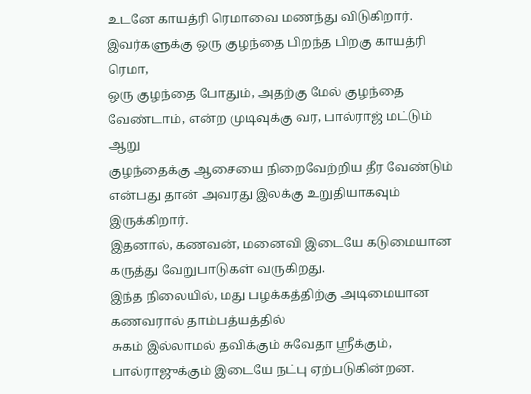உடனே காயத்ரி ரெமாவை மணந்து விடுகிறார்.
இவர்களுக்கு ஒரு குழந்தை பிறந்த பிறகு காயத்ரி ரெமா,
ஒரு குழந்தை போதும், அதற்கு மேல் குழந்தை
வேண்டாம், என்ற முடிவுக்கு வர, பால்ராஜ் மட்டும் ஆறு
குழந்தைக்கு ஆசையை நிறைவேற்றிய தீர வேண்டும் என்பது தான் அவரது இலக்கு உறுதியாகவும் இருக்கிறார்.
இதனால், கணவன், மனைவி இடையே கடுமையான கருத்து வேறுபாடுகள் வருகிறது.
இந்த நிலையில், மது பழக்கத்திற்கு அடிமையான கணவரால் தாம்பத்யத்தில்
சுகம் இல்லாமல் தவிக்கும் சுவேதா ஸ்ரீக்கும்,
பால்ராஜுக்கும் இடையே நட்பு ஏற்படுகின்றன.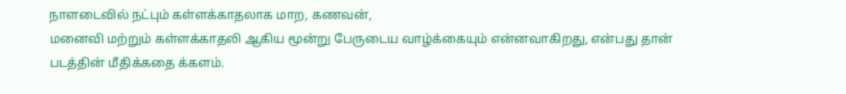நாளடைவில் நட்பும் கள்ளக்காதலாக மாற, கணவன்,
மனைவி மற்றும் கள்ளக்காதலி ஆகிய மூன்று பேருடைய வாழ்க்கையும் என்னவாகிறது, என்பது தான்
படத்தின் மீதிக்கதை க்களம்.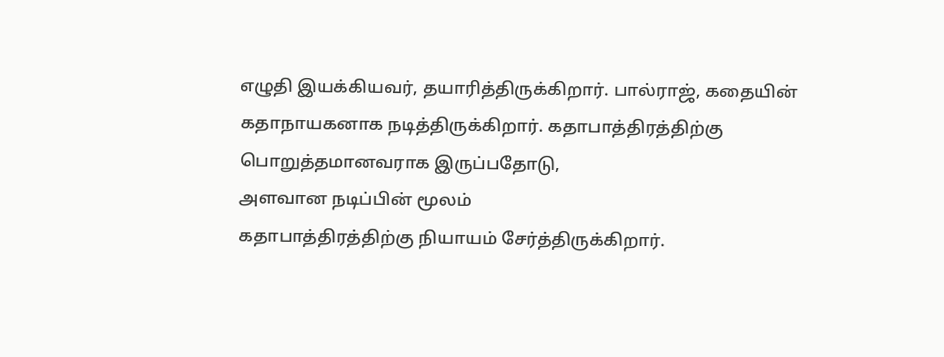எழுதி இயக்கியவர், தயாரித்திருக்கிறார். பால்ராஜ், கதையின்
கதாநாயகனாக நடித்திருக்கிறார். கதாபாத்திரத்திற்கு பொறுத்தமானவராக இருப்பதோடு,
அளவான நடிப்பின் மூலம்
கதாபாத்திரத்திற்கு நியாயம் சேர்த்திருக்கிறார்.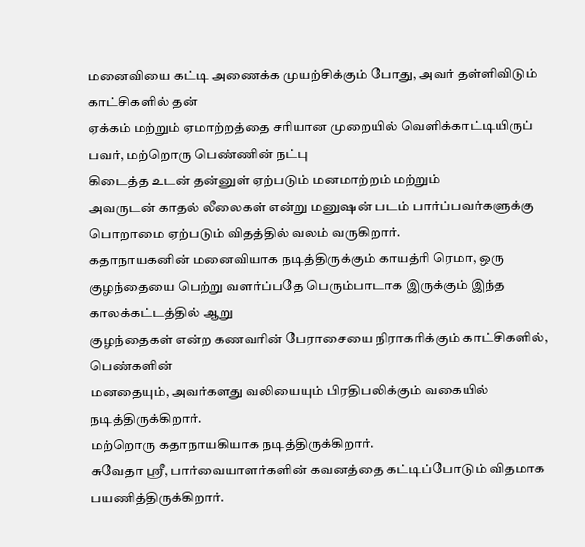மனைவியை கட்டி அணைக்க முயற்சிக்கும் போது, அவர் தள்ளிவிடும் காட்சிகளில் தன்
ஏக்கம் மற்றும் ஏமாற்றத்தை சரியான முறையில் வெளிக்காட்டியிருப்
பவர், மற்றொரு பெண்ணின் நட்பு
கிடைத்த உடன் தன்னுள் ஏற்படும் மனமாற்றம் மற்றும்
அவருடன் காதல் லீலைகள் என்று மனுஷன் படம் பார்ப்பவர்களுக்கு
பொறாமை ஏற்படும் விதத்தில் வலம் வருகிறார்.
கதாநாயகனின் மனைவியாக நடித்திருக்கும் காயத்ரி ரெமா, ஒரு
குழந்தையை பெற்று வளர்ப்பதே பெரும்பாடாக இருக்கும் இந்த காலக்கட்டத்தில் ஆறு
குழந்தைகள் என்ற கணவரின் பேராசையை நிராகரிக்கும் காட்சிகளில், பெண்களின்
மனதையும், அவர்களது வலியையும் பிரதிபலிக்கும் வகையில் நடித்திருக்கிறார்.
மற்றொரு கதாநாயகியாக நடித்திருக்கிறார்.
சுவேதா ஸ்ரீ, பார்வையாளர்களின் கவனத்தை கட்டிப்போடும் விதமாக பயணித்திருக்கிறார்.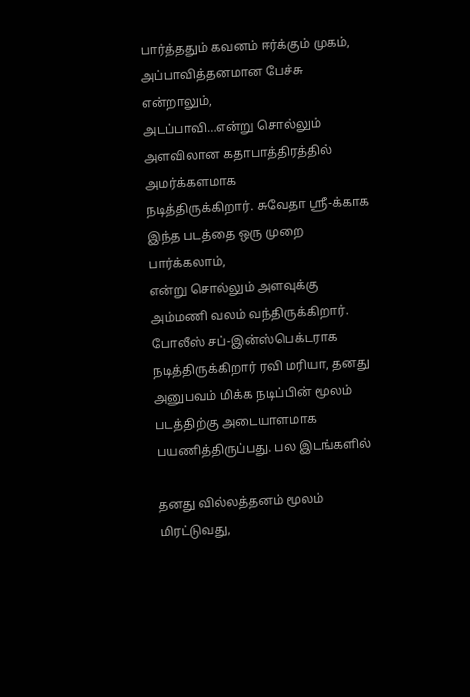பார்த்ததும் கவனம் ஈர்க்கும் முகம், அப்பாவித்தனமான பேச்சு என்றாலும்,
அடப்பாவி…என்று சொல்லும் அளவிலான கதாபாத்திரத்தில் அமர்க்களமாக
நடித்திருக்கிறார். சுவேதா ஸ்ரீ-க்காக இந்த படத்தை ஒரு முறை பார்க்கலாம்,
என்று சொல்லும் அளவுக்கு அம்மணி வலம் வந்திருக்கிறார்.
போலீஸ் சப்-இன்ஸ்பெக்டராக நடித்திருக்கிறார் ரவி மரியா, தனது
அனுபவம் மிக்க நடிப்பின் மூலம் படத்திற்கு அடையாளமாக பயணித்திருப்பது. பல இடங்களில்

தனது வில்லத்தனம் மூலம் மிரட்டுவது,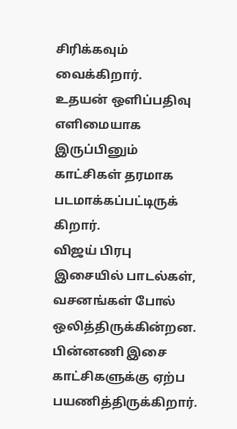சிரிக்கவும் வைக்கிறார்.
உதயன் ஒளிப்பதிவு எளிமையாக இருப்பினும்
காட்சிகள் தரமாக படமாக்கப்பட்டிருக்
கிறார்.
விஜய் பிரபு இசையில் பாடல்கள், வசனங்கள் போல்
ஒலித்திருக்கின்றன. பின்னணி இசை காட்சிகளுக்கு ஏற்ப பயணித்திருக்கிறார்.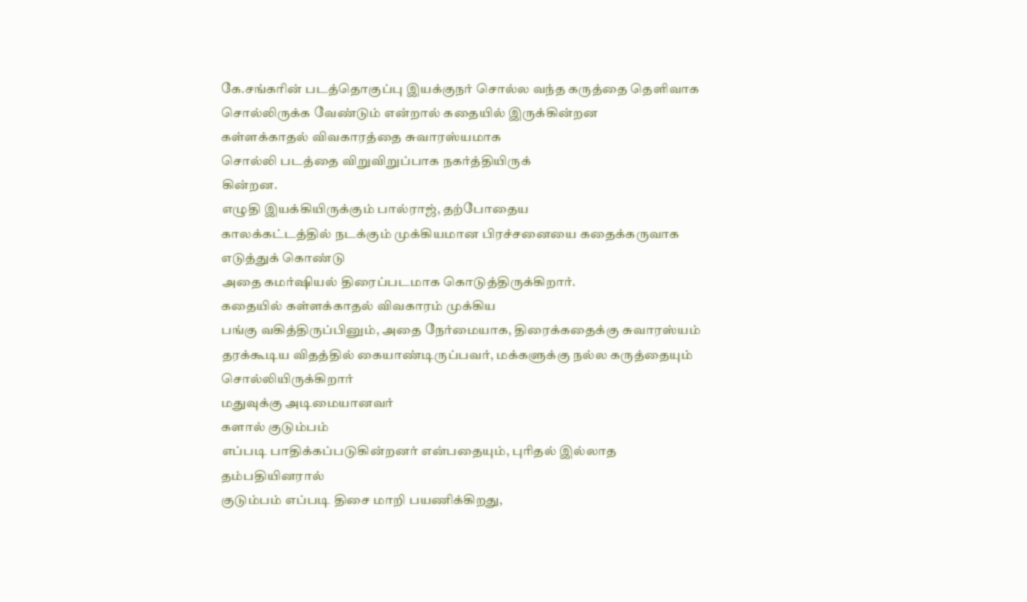கே.சங்கரின் படத்தொகுப்பு இயக்குநர் சொல்ல வந்த கருத்தை தெளிவாக
சொல்லிருக்க வேண்டும் என்றால் கதையில் இருக்கின்றன
கள்ளக்காதல் விவகாரத்தை சுவாரஸ்யமாக
சொல்லி படத்தை விறுவிறுப்பாக நகர்த்தியிருக்
கின்றன.
எழுதி இயக்கியிருக்கும் பால்ராஜ், தற்போதைய
காலக்கட்டத்தில் நடக்கும் முக்கியமான பிரச்சனையை கதைக்கருவாக எடுத்துக் கொண்டு
அதை கமர்ஷியல் திரைப்படமாக கொடுத்திருக்கிறார்.
கதையில் கள்ளக்காதல் விவகாரம் முக்கிய
பங்கு வகித்திருப்பினும், அதை நேர்மையாக, திரைக்கதைக்கு சுவாரஸ்யம்
தரக்கூடிய விதத்தில் கையாண்டிருப்பவர், மக்களுக்கு நல்ல கருத்தையும் சொல்லியிருக்கிறார்
மதுவுக்கு அடிமையானவர்
களால் குடும்பம்
எப்படி பாதிக்கப்படுகின்றனர் என்பதையும், புரிதல் இல்லாத தம்பதியினரால்
குடும்பம் எப்படி திசை மாறி பயணிக்கிறது,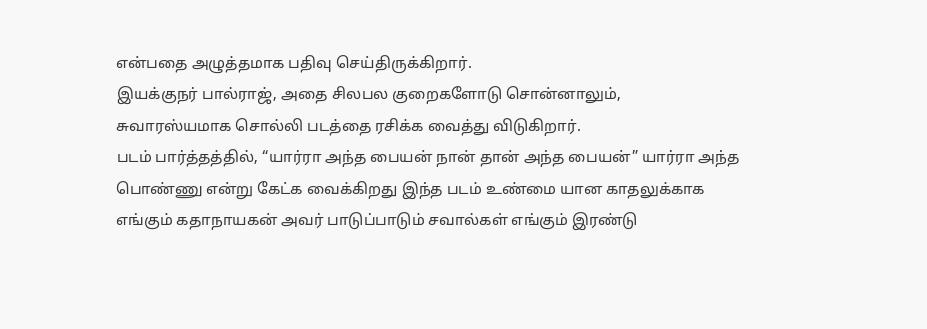என்பதை அழுத்தமாக பதிவு செய்திருக்கிறார்.
இயக்குநர் பால்ராஜ், அதை சிலபல குறைகளோடு சொன்னாலும்,
சுவாரஸ்யமாக சொல்லி படத்தை ரசிக்க வைத்து விடுகிறார்.
படம் பார்த்தத்தில், “யார்ரா அந்த பையன் நான் தான் அந்த பையன்” யார்ரா அந்த
பொண்ணு என்று கேட்க வைக்கிறது இந்த படம் உண்மை யான காதலுக்காக
எங்கும் கதாநாயகன் அவர் பாடுப்பாடும் சவால்கள் எங்கும் இரண்டு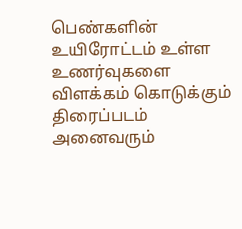பெண்களின் உயிரோட்டம் உள்ள
உணர்வுகளை விளக்கம் கொடுக்கும் திரைப்படம்
அனைவரும்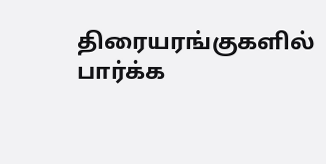திரையரங்குகளில் பார்க்க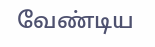வேண்டிய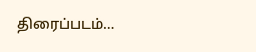திரைப்படம்…